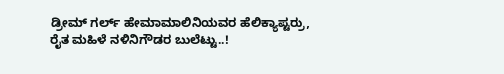ಡ್ರೀಮ್ ಗರ್ಲ್ ಹೇಮಾಮಾಲಿನಿಯವರ ಹೆಲಿಕ್ಯಾಪ್ಟರ್ರು, ರೈತ ಮಹಿಳೆ ನಳಿನಿಗೌಡರ ಬುಲೆಟ್ಟು..!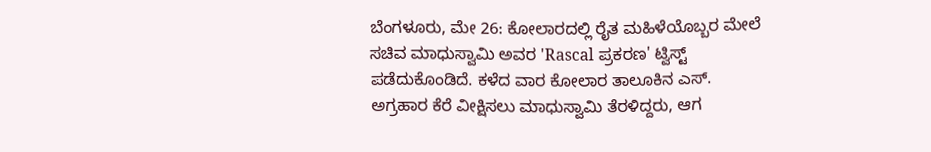ಬೆಂಗಳೂರು, ಮೇ 26: ಕೋಲಾರದಲ್ಲಿ ರೈತ ಮಹಿಳೆಯೊಬ್ಬರ ಮೇಲೆ ಸಚಿವ ಮಾಧುಸ್ವಾಮಿ ಅವರ 'Rascal ಪ್ರಕರಣ' ಟ್ವಿಸ್ಟ್ ಪಡೆದುಕೊಂಡಿದೆ. ಕಳೆದ ವಾರ ಕೋಲಾರ ತಾಲೂಕಿನ ಎಸ್. ಅಗ್ರಹಾರ ಕೆರೆ ವೀಕ್ಷಿಸಲು ಮಾಧುಸ್ವಾಮಿ ತೆರಳಿದ್ದರು, ಆಗ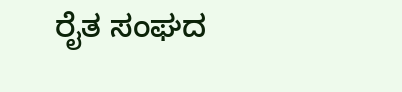ರೈತ ಸಂಘದ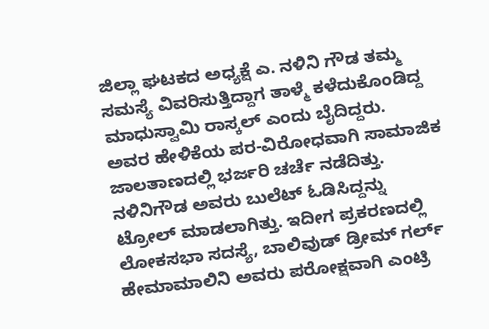ಜಿಲ್ಲಾ ಘಟಕದ ಅಧ್ಯಕ್ಷೆ ಎ. ನಳಿನಿ ಗೌಡ ತಮ್ಮ ಸಮಸ್ಯೆ ವಿವರಿಸುತ್ತಿದ್ದಾಗ ತಾಳ್ಮೆ ಕಳೆದುಕೊಂಡಿದ್ದ ಮಾಧುಸ್ವಾಮಿ ರಾಸ್ಕಲ್ ಎಂದು ಬೈದಿದ್ದರು.
ಅವರ ಹೇಳಿಕೆಯ ಪರ-ವಿರೋಧವಾಗಿ ಸಾಮಾಜಿಕ ಜಾಲತಾಣದಲ್ಲಿ ಭರ್ಜರಿ ಚರ್ಚೆ ನಡೆದಿತ್ತು. ನಳಿನಿಗೌಡ ಅವರು ಬುಲೆಟ್ ಓಡಿಸಿದ್ದನ್ನು ಟ್ರೋಲ್ ಮಾಡಲಾಗಿತ್ತು. ಇದೀಗ ಪ್ರಕರಣದಲ್ಲಿ ಲೋಕಸಭಾ ಸದಸ್ಯೆ, ಬಾಲಿವುಡ್ ಡ್ರೀಮ್ ಗರ್ಲ್ ಹೇಮಾಮಾಲಿನಿ ಅವರು ಪರೋಕ್ಷವಾಗಿ ಎಂಟ್ರಿ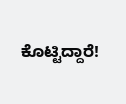ಕೊಟ್ಟಿದ್ದಾರೆ!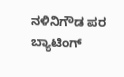ನಳಿನಿಗೌಡ ಪರ ಬ್ಯಾಟಿಂಗ್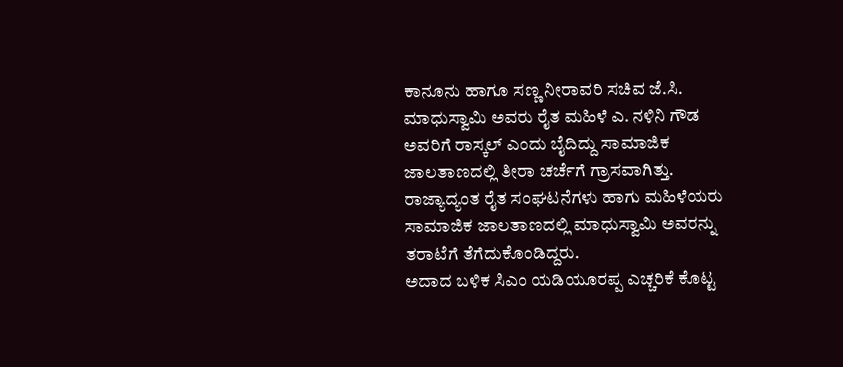ಕಾನೂನು ಹಾಗೂ ಸಣ್ಣ ನೀರಾವರಿ ಸಚಿವ ಜೆ.ಸಿ. ಮಾಧುಸ್ವಾಮಿ ಅವರು ರೈತ ಮಹಿಳೆ ಎ. ನಳಿನಿ ಗೌಡ ಅವರಿಗೆ ರಾಸ್ಕಲ್ ಎಂದು ಬೈದಿದ್ದು ಸಾಮಾಜಿಕ ಜಾಲತಾಣದಲ್ಲಿ ತೀರಾ ಚರ್ಚೆಗೆ ಗ್ರಾಸವಾಗಿತ್ತು. ರಾಜ್ಯಾದ್ಯಂತ ರೈತ ಸಂಘಟನೆಗಳು ಹಾಗು ಮಹಿಳೆಯರು ಸಾಮಾಜಿಕ ಜಾಲತಾಣದಲ್ಲಿ ಮಾಧುಸ್ವಾಮಿ ಅವರನ್ನು ತರಾಟೆಗೆ ತೆಗೆದುಕೊಂಡಿದ್ದರು.
ಅದಾದ ಬಳಿಕ ಸಿಎಂ ಯಡಿಯೂರಪ್ಪ ಎಚ್ಚರಿಕೆ ಕೊಟ್ಟ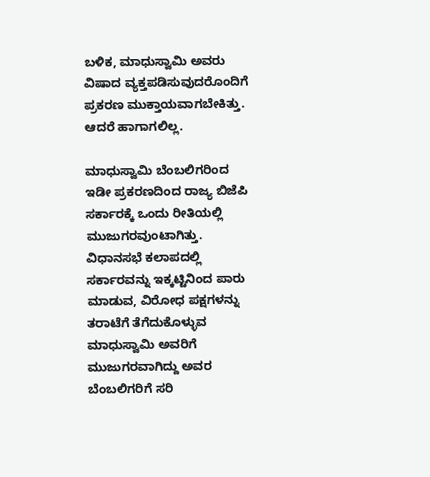ಬಳಿಕ, ಮಾಧುಸ್ವಾಮಿ ಅವರು ವಿಷಾದ ವ್ಯಕ್ತಪಡಿಸುವುದರೊಂದಿಗೆ ಪ್ರಕರಣ ಮುಕ್ತಾಯವಾಗಬೇಕಿತ್ತು. ಆದರೆ ಹಾಗಾಗಲಿಲ್ಲ.

ಮಾಧುಸ್ವಾಮಿ ಬೆಂಬಲಿಗರಿಂದ
ಇಡೀ ಪ್ರಕರಣದಿಂದ ರಾಜ್ಯ ಬಿಜೆಪಿ ಸರ್ಕಾರಕ್ಕೆ ಒಂದು ರೀತಿಯಲ್ಲಿ ಮುಜುಗರವುಂಟಾಗಿತ್ತು. ವಿಧಾನಸಭೆ ಕಲಾಪದಲ್ಲಿ ಸರ್ಕಾರವನ್ನು ಇಕ್ಕಟ್ಟಿನಿಂದ ಪಾರು ಮಾಡುವ, ವಿರೋಧ ಪಕ್ಷಗಳನ್ನು ತರಾಟೆಗೆ ತೆಗೆದುಕೊಳ್ಳುವ ಮಾಧುಸ್ವಾಮಿ ಅವರಿಗೆ ಮುಜುಗರವಾಗಿದ್ದು ಅವರ ಬೆಂಬಲಿಗರಿಗೆ ಸರಿ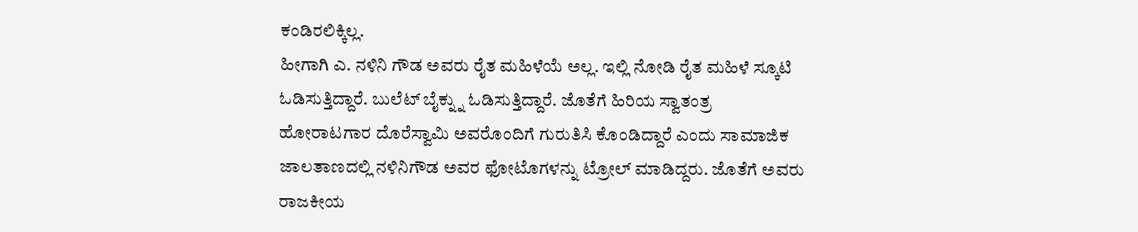ಕಂಡಿರಲಿಕ್ಕಿಲ್ಲ.
ಹೀಗಾಗಿ ಎ. ನಳಿನಿ ಗೌಡ ಅವರು ರೈತ ಮಹಿಳೆಯೆ ಅಲ್ಲ. ಇಲ್ಲಿ ನೋಡಿ ರೈತ ಮಹಿಳೆ ಸ್ಕೂಟಿ ಓಡಿಸುತ್ತಿದ್ದಾರೆ. ಬುಲೆಟ್ ಬೈಕ್ನ್ನು ಓಡಿಸುತ್ತಿದ್ದಾರೆ. ಜೊತೆಗೆ ಹಿರಿಯ ಸ್ವಾತಂತ್ರ ಹೋರಾಟಗಾರ ದೊರೆಸ್ವಾಮಿ ಅವರೊಂದಿಗೆ ಗುರುತಿಸಿ ಕೊಂಡಿದ್ದಾರೆ ಎಂದು ಸಾಮಾಜಿಕ ಜಾಲತಾಣದಲ್ಲಿ ನಳಿನಿಗೌಡ ಅವರ ಫೋಟೊಗಳನ್ನು ಟ್ರೋಲ್ ಮಾಡಿದ್ದರು. ಜೊತೆಗೆ ಅವರು ರಾಜಕೀಯ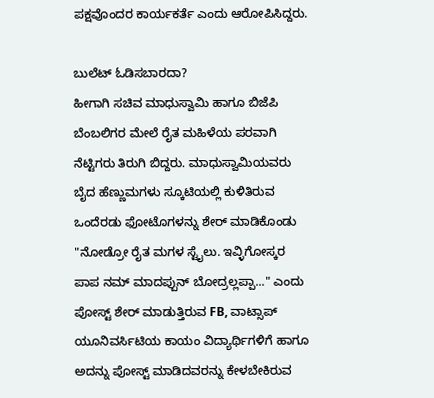ಪಕ್ಷವೊಂದರ ಕಾರ್ಯಕರ್ತೆ ಎಂದು ಆರೋಪಿಸಿದ್ದರು.

ಬುಲೆಟ್ ಓಡಿಸಬಾರದಾ?
ಹೀಗಾಗಿ ಸಚಿವ ಮಾಧುಸ್ವಾಮಿ ಹಾಗೂ ಬಿಜೆಪಿ ಬೆಂಬಲಿಗರ ಮೇಲೆ ರೈತ ಮಹಿಳೆಯ ಪರವಾಗಿ ನೆಟ್ಟಿಗರು ತಿರುಗಿ ಬಿದ್ದರು. ಮಾಧುಸ್ವಾಮಿಯವರು ಬೈದ ಹೆಣ್ಣುಮಗಳು ಸ್ಕೂಟಿಯಲ್ಲಿ ಕುಳಿತಿರುವ ಒಂದೆರಡು ಫೋಟೊಗಳನ್ನು ಶೇರ್ ಮಾಡಿಕೊಂಡು "ನೋಡ್ರೋ ರೈತ ಮಗಳ ಸ್ಟೈಲು. ಇವ್ಳಿಗೋಸ್ಕರ ಪಾಪ ನಮ್ ಮಾದಪ್ಪುನ್ ಬೋದ್ರಲ್ಲಪ್ಪಾ..." ಎಂದು ಪೋಸ್ಟ್ ಶೇರ್ ಮಾಡುತ್ತಿರುವ FB, ವಾಟ್ಸಾಪ್ ಯೂನಿವರ್ಸಿಟಿಯ ಕಾಯಂ ವಿದ್ಯಾರ್ಥಿಗಳಿಗೆ ಹಾಗೂ ಅದನ್ನು ಪೋಸ್ಟ್ ಮಾಡಿದವರನ್ನು ಕೇಳಬೇಕಿರುವ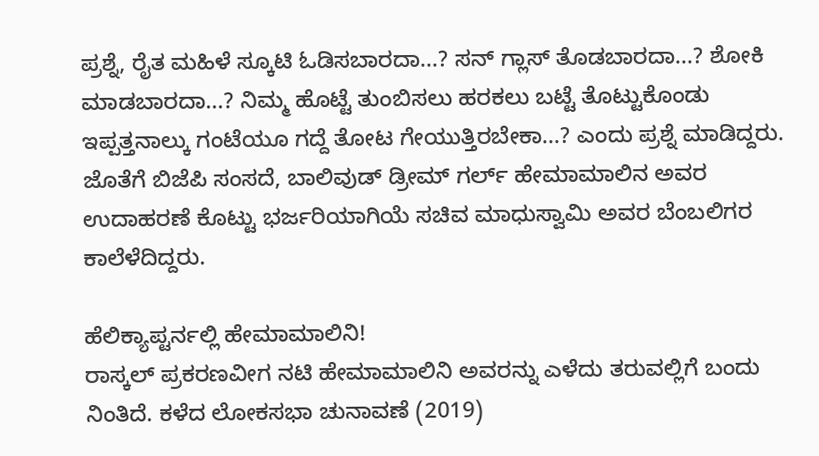ಪ್ರಶ್ನೆ, ರೈತ ಮಹಿಳೆ ಸ್ಕೂಟಿ ಓಡಿಸಬಾರದಾ...? ಸನ್ ಗ್ಲಾಸ್ ತೊಡಬಾರದಾ...? ಶೋಕಿ ಮಾಡಬಾರದಾ...? ನಿಮ್ಮ ಹೊಟ್ಟೆ ತುಂಬಿಸಲು ಹರಕಲು ಬಟ್ಟೆ ತೊಟ್ಟುಕೊಂಡು ಇಪ್ಪತ್ತನಾಲ್ಕು ಗಂಟೆಯೂ ಗದ್ದೆ ತೋಟ ಗೇಯುತ್ತಿರಬೇಕಾ...? ಎಂದು ಪ್ರಶ್ನೆ ಮಾಡಿದ್ದರು.
ಜೊತೆಗೆ ಬಿಜೆಪಿ ಸಂಸದೆ, ಬಾಲಿವುಡ್ ಡ್ರೀಮ್ ಗರ್ಲ್ ಹೇಮಾಮಾಲಿನ ಅವರ ಉದಾಹರಣೆ ಕೊಟ್ಟು ಭರ್ಜರಿಯಾಗಿಯೆ ಸಚಿವ ಮಾಧುಸ್ವಾಮಿ ಅವರ ಬೆಂಬಲಿಗರ ಕಾಲೆಳೆದಿದ್ದರು.

ಹೆಲಿಕ್ಯಾಪ್ಟರ್ನಲ್ಲಿ ಹೇಮಾಮಾಲಿನಿ!
ರಾಸ್ಕಲ್ ಪ್ರಕರಣವೀಗ ನಟಿ ಹೇಮಾಮಾಲಿನಿ ಅವರನ್ನು ಎಳೆದು ತರುವಲ್ಲಿಗೆ ಬಂದು ನಿಂತಿದೆ. ಕಳೆದ ಲೋಕಸಭಾ ಚುನಾವಣೆ (2019)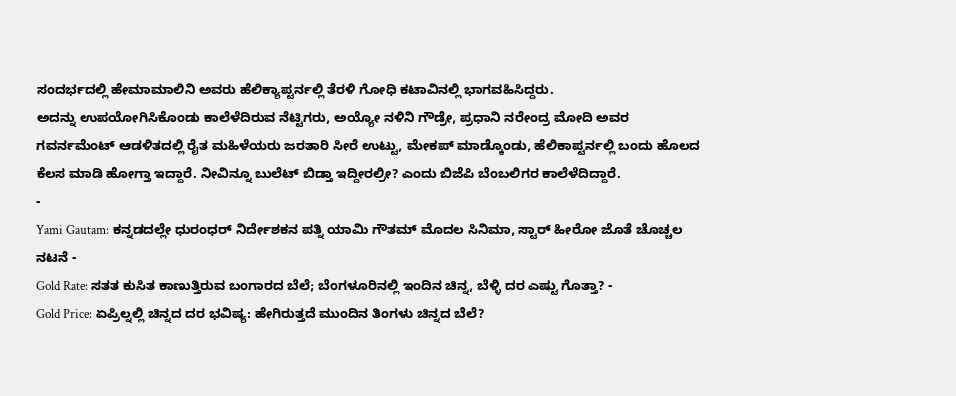ಸಂದರ್ಭದಲ್ಲಿ ಹೇಮಾಮಾಲಿನಿ ಅವರು ಹೆಲಿಕ್ಯಾಪ್ಟರ್ನಲ್ಲಿ ತೆರಳಿ ಗೋಧಿ ಕಟಾವಿನಲ್ಲಿ ಭಾಗವಹಿಸಿದ್ದರು.
ಅದನ್ನು ಉಪಯೋಗಿಸಿಕೊಂಡು ಕಾಲೆಳೆದಿರುವ ನೆಟ್ಟಿಗರು, ಅಯ್ಯೋ ನಳಿನಿ ಗೌಡ್ರೇ, ಪ್ರಧಾನಿ ನರೇಂದ್ರ ಮೋದಿ ಅವರ ಗವರ್ನಮೆಂಟ್ ಆಡಳಿತದಲ್ಲಿ ರೈತ ಮಹಿಳೆಯರು ಜರತಾರಿ ಸೀರೆ ಉಟ್ಟು, ಮೇಕಪ್ ಮಾಡ್ಕೊಂಡು, ಹೆಲಿಕಾಪ್ಟರ್ನಲ್ಲಿ ಬಂದು ಹೊಲದ ಕೆಲಸ ಮಾಡಿ ಹೋಗ್ತಾ ಇದ್ದಾರೆ. ನೀವಿನ್ನೂ ಬುಲೆಟ್ ಬಿಡ್ತಾ ಇದ್ದೀರಲ್ರೀ? ಎಂದು ಬಿಜೆಪಿ ಬೆಂಬಲಿಗರ ಕಾಲೆಳೆದಿದ್ದಾರೆ.
-
Yami Gautam: ಕನ್ನಡದಲ್ಲೇ ಧುರಂಧರ್ ನಿರ್ದೇಶಕನ ಪತ್ನಿ ಯಾಮಿ ಗೌತಮ್ ಮೊದಲ ಸಿನಿಮಾ, ಸ್ಟಾರ್ ಹೀರೋ ಜೊತೆ ಚೊಚ್ಚಲ ನಟನೆ -
Gold Rate: ಸತತ ಕುಸಿತ ಕಾಣುತ್ತಿರುವ ಬಂಗಾರದ ಬೆಲೆ; ಬೆಂಗಳೂರಿನಲ್ಲಿ ಇಂದಿನ ಚಿನ್ನ, ಬೆಳ್ಳಿ ದರ ಎಷ್ಟು ಗೊತ್ತಾ? -
Gold Price: ಏಪ್ರಿಲ್ನಲ್ಲಿ ಚಿನ್ನದ ದರ ಭವಿಷ್ಯ: ಹೇಗಿರುತ್ತದೆ ಮುಂದಿನ ತಿಂಗಳು ಚಿನ್ನದ ಬೆಲೆ?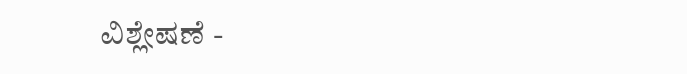ವಿಶ್ಲೇಷಣೆ -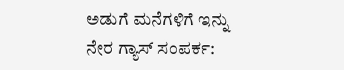ಅಡುಗೆ ಮನೆಗಳಿಗೆ ಇನ್ನು ನೇರ ಗ್ಯಾಸ್ ಸಂಪರ್ಕ: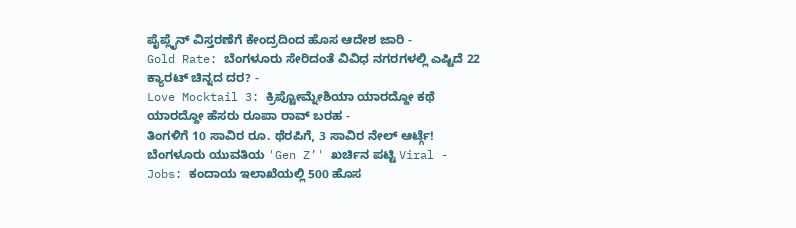ಪೈಪ್ಲೈನ್ ವಿಸ್ತರಣೆಗೆ ಕೇಂದ್ರದಿಂದ ಹೊಸ ಆದೇಶ ಜಾರಿ -
Gold Rate: ಬೆಂಗಳೂರು ಸೇರಿದಂತೆ ವಿವಿಧ ನಗರಗಳಲ್ಲಿ ಎಷ್ಟಿದೆ 22 ಕ್ಯಾರಟ್ ಚಿನ್ನದ ದರ? -
Love Mocktail 3: ಕ್ರಿಪ್ಟೋಮ್ನೇಶಿಯಾ ಯಾರದ್ದೋ ಕಥೆ ಯಾರದ್ದೋ ಹೆಸರು ರೂಪಾ ರಾವ್ ಬರಹ -
ತಿಂಗಳಿಗೆ 10 ಸಾವಿರ ರೂ. ಥೆರಪಿಗೆ, 3 ಸಾವಿರ ನೇಲ್ ಆರ್ಟ್ಗೆ! ಬೆಂಗಳೂರು ಯುವತಿಯ 'Gen Z’' ಖರ್ಚಿನ ಪಟ್ಟಿ Viral -
Jobs: ಕಂದಾಯ ಇಲಾಖೆಯಲ್ಲಿ 500 ಹೊಸ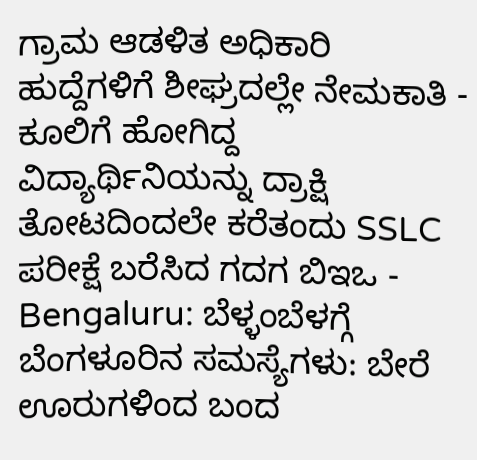ಗ್ರಾಮ ಆಡಳಿತ ಅಧಿಕಾರಿ ಹುದ್ದೆಗಳಿಗೆ ಶೀಘ್ರದಲ್ಲೇ ನೇಮಕಾತಿ -
ಕೂಲಿಗೆ ಹೋಗಿದ್ದ ವಿದ್ಯಾರ್ಥಿನಿಯನ್ನು ದ್ರಾಕ್ಷಿ ತೋಟದಿಂದಲೇ ಕರೆತಂದು SSLC ಪರೀಕ್ಷೆ ಬರೆಸಿದ ಗದಗ ಬಿಇಒ -
Bengaluru: ಬೆಳ್ಳಂಬೆಳಗ್ಗೆ ಬೆಂಗಳೂರಿನ ಸಮಸ್ಯೆಗಳು: ಬೇರೆ ಊರುಗಳಿಂದ ಬಂದ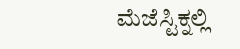ಮೆಜೆಸ್ಟಿಕ್ನಲ್ಲಿ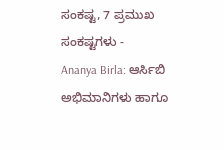ಸಂಕಷ್ಟ, 7 ಪ್ರಮುಖ ಸಂಕಷ್ಟಗಳು -
Ananya Birla: ಆರ್ಸಿಬಿ ಅಭಿಮಾನಿಗಳು ಹಾಗೂ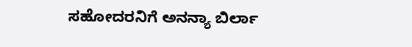ಸಹೋದರನಿಗೆ ಅನನ್ಯಾ ಬಿರ್ಲಾ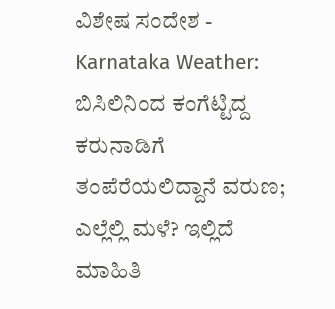ವಿಶೇಷ ಸಂದೇಶ -
Karnataka Weather: ಬಿಸಿಲಿನಿಂದ ಕಂಗೆಟ್ಟಿದ್ದ ಕರುನಾಡಿಗೆ ತಂಪೆರೆಯಲಿದ್ದಾನೆ ವರುಣ; ಎಲ್ಲೆಲ್ಲಿ ಮಳೆ? ಇಲ್ಲಿದೆ ಮಾಹಿತಿ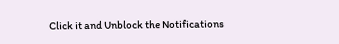Click it and Unblock the Notifications